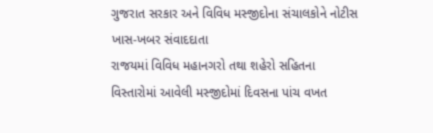ગુજરાત સરકાર અને વિવિધ મસ્જીદોના સંચાલકોને નોટીસ
ખાસ-ખબર સંવાદદાતા
રાજયમાં વિવિધ મહાનગરો તથા શહેરો સહિતના વિસ્તારોમાં આવેલી મસ્જીદોમાં દિવસના પાંચ વખત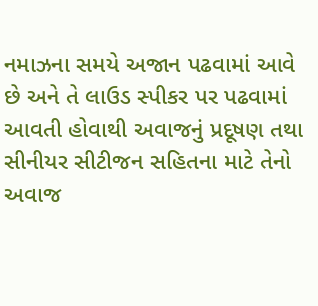નમાઝના સમયે અજાન પઢવામાં આવે છે અને તે લાઉડ સ્પીકર પર પઢવામાં આવતી હોવાથી અવાજનું પ્રદૂષણ તથા સીનીયર સીટીજન સહિતના માટે તેનો અવાજ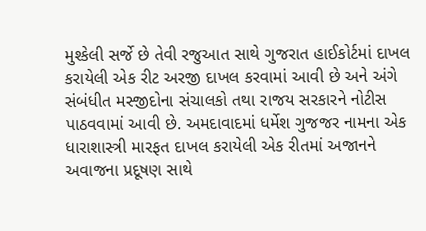મુશ્કેલી સર્જે છે તેવી રજુઆત સાથે ગુજરાત હાઈકોર્ટમાં દાખલ કરાયેલી એક રીટ અરજી દાખલ કરવામાં આવી છે અને અંગે સંબંધીત મસ્જીદોના સંચાલકો તથા રાજય સરકારને નોટીસ પાઠવવામાં આવી છે. અમદાવાદમાં ધર્મેશ ગુજજર નામના એક ધારાશાસ્ત્રી મારફત દાખલ કરાયેલી એક રીતમાં અજાનને અવાજના પ્રદૂષણ સાથે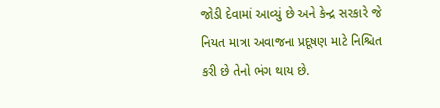જોડી દેવામાં આવ્યું છે અને કેન્દ્ર સરકારે જે નિયત માત્રા અવાજના પ્રદૂષણ માટે નિશ્ચિત કરી છે તેનો ભંગ થાય છે.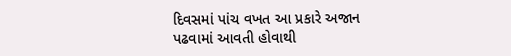દિવસમાં પાંચ વખત આ પ્રકારે અજાન પઢવામાં આવતી હોવાથી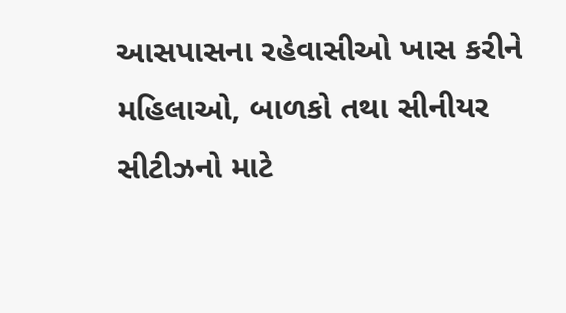આસપાસના રહેવાસીઓ ખાસ કરીને મહિલાઓ, બાળકો તથા સીનીયર સીટીઝનો માટે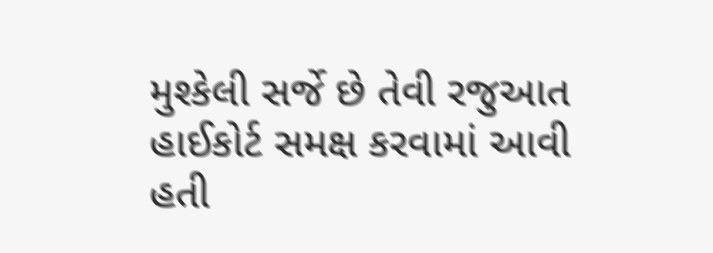મુશ્કેલી સર્જે છે તેવી રજુઆત હાઈકોર્ટ સમક્ષ કરવામાં આવી હતી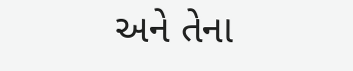અને તેના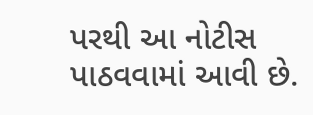પરથી આ નોટીસ પાઠવવામાં આવી છે.